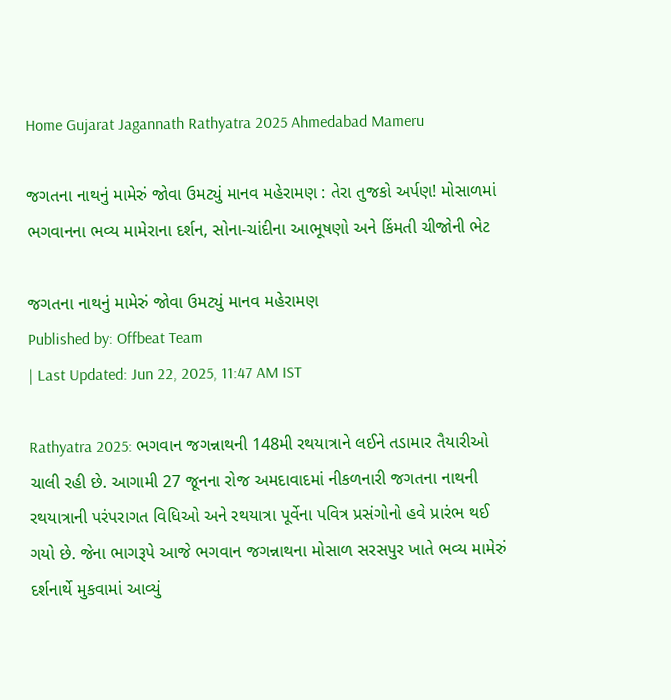Home Gujarat Jagannath Rathyatra 2025 Ahmedabad Mameru

જગતના નાથનું મામેરું જોવા ઉમટ્યું માનવ મહેરામણ : તેરા તુજકો અર્પણ! મોસાળમાં ભગવાનના ભવ્ય મામેરાના દર્શન, સોના-ચાંદીના આભૂષણો અને કિંમતી ચીજોની ભેટ

જગતના નાથનું મામેરું જોવા ઉમટ્યું માનવ મહેરામણ
Published by: Offbeat Team
| Last Updated: Jun 22, 2025, 11:47 AM IST

Rathyatra 2025: ભગવાન જગન્નાથની 148મી રથયાત્રાને લઈને તડામાર તૈયારીઓ ચાલી રહી છે. આગામી 27 જૂનના રોજ અમદાવાદમાં નીકળનારી જગતના નાથની રથયાત્રાની પરંપરાગત વિધિઓ અને રથયાત્રા પૂર્વેના પવિત્ર પ્રસંગોનો હવે પ્રારંભ થઈ ગયો છે. જેના ભાગરૂપે આજે ભગવાન જગન્નાથના મોસાળ સરસપુર ખાતે ભવ્ય મામેરું દર્શનાર્થે મુકવામાં આવ્યું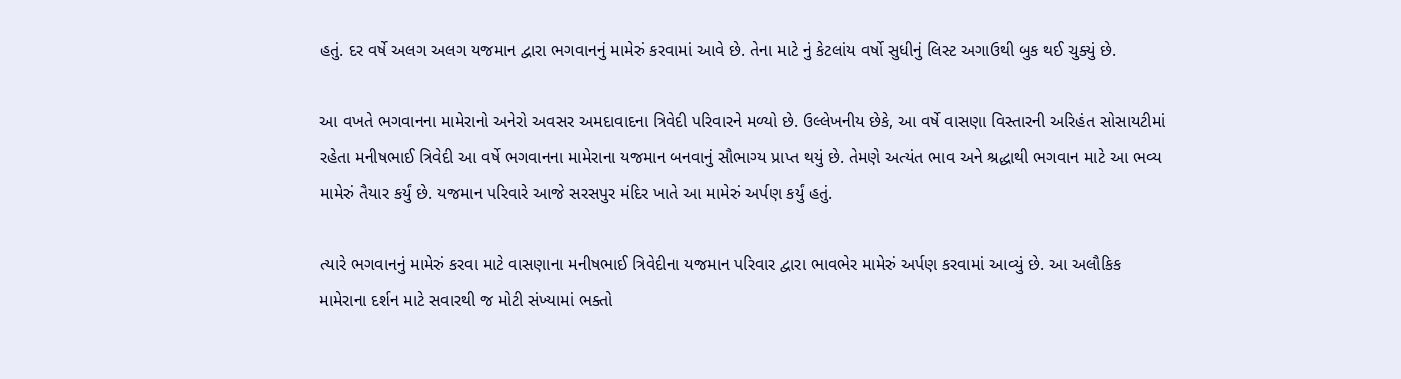હતું. દર વર્ષે અલગ અલગ યજમાન દ્વારા ભગવાનનું મામેરું કરવામાં આવે છે. તેના માટે નું કેટલાંય વર્ષો સુધીનું લિસ્ટ અગાઉથી બુક થઈ ચુક્યું છે.

આ વખતે ભગવાનના મામેરાનો અનેરો અવસર અમદાવાદના ત્રિવેદી પરિવારને મળ્યો છે. ઉલ્લેખનીય છેકે, આ વર્ષે વાસણા વિસ્તારની અરિહંત સોસાયટીમાં રહેતા મનીષભાઈ ત્રિવેદી આ વર્ષે ભગવાનના મામેરાના યજમાન બનવાનું સૌભાગ્ય પ્રાપ્ત થયું છે. તેમણે અત્યંત ભાવ અને શ્રદ્ધાથી ભગવાન માટે આ ભવ્ય મામેરું તૈયાર કર્યું છે. યજમાન પરિવારે આજે સરસપુર મંદિર ખાતે આ મામેરું અર્પણ કર્યું હતું.

ત્યારે ભગવાનનું મામેરું કરવા માટે વાસણાના મનીષભાઈ ત્રિવેદીના યજમાન પરિવાર દ્વારા ભાવભેર મામેરું અર્પણ કરવામાં આવ્યું છે. આ અલૌકિક મામેરાના દર્શન માટે સવારથી જ મોટી સંખ્યામાં ભક્તો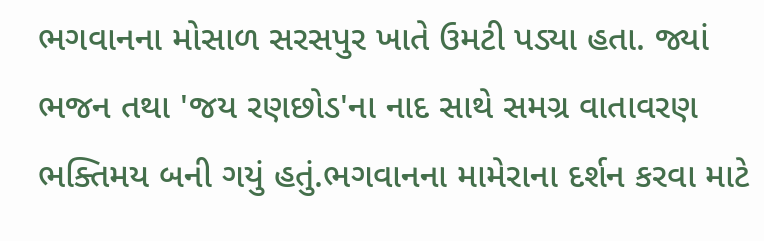ભગવાનના મોસાળ સરસપુર ખાતે ઉમટી પડ્યા હતા. જ્યાં ભજન તથા 'જય રણછોડ'ના નાદ સાથે સમગ્ર વાતાવરણ ભક્તિમય બની ગયું હતું.ભગવાનના મામેરાના દર્શન કરવા માટે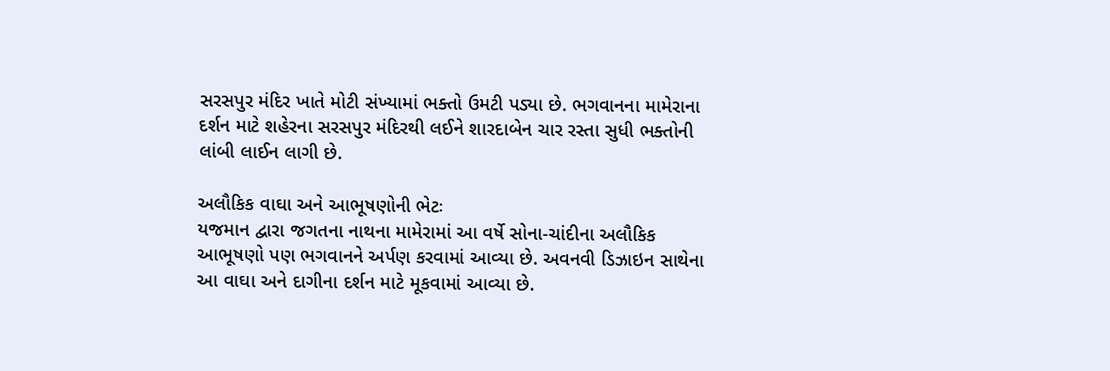સરસપુર મંદિર ખાતે મોટી સંખ્યામાં ભક્તો ઉમટી પડ્યા છે. ભગવાનના મામેરાના દર્શન માટે શહેરના સરસપુર મંદિરથી લઈને શારદાબેન ચાર રસ્તા સુધી ભક્તોની લાંબી લાઈન લાગી છે.

અલૌકિક વાઘા અને આભૂષણોની ભેટઃ
યજમાન દ્વારા જગતના નાથના મામેરામાં આ વર્ષે સોના-ચાંદીના અલૌકિક આભૂષણો પણ ભગવાનને અર્પણ કરવામાં આવ્યા છે. અવનવી ડિઝાઇન સાથેના આ વાઘા અને દાગીના દર્શન માટે મૂકવામાં આવ્યા છે.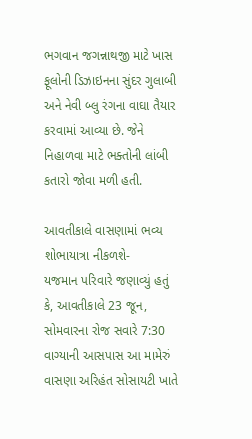ભગવાન જગન્નાથજી માટે ખાસ ફૂલોની ડિઝાઇનના સુંદર ગુલાબી અને નેવી બ્લુ રંગના વાઘા તૈયાર કરવામાં આવ્યા છે. જેને નિહાળવા માટે ભક્તોની લાંબી કતારો જોવા મળી હતી.

આવતીકાલે વાસણામાં ભવ્ય શોભાયાત્રા નીકળશે-
યજમાન પરિવારે જણાવ્યું હતું કે, આવતીકાલે 23 જૂન, સોમવારના રોજ સવારે 7:30 વાગ્યાની આસપાસ આ મામેરું વાસણા અરિહંત સોસાયટી ખાતે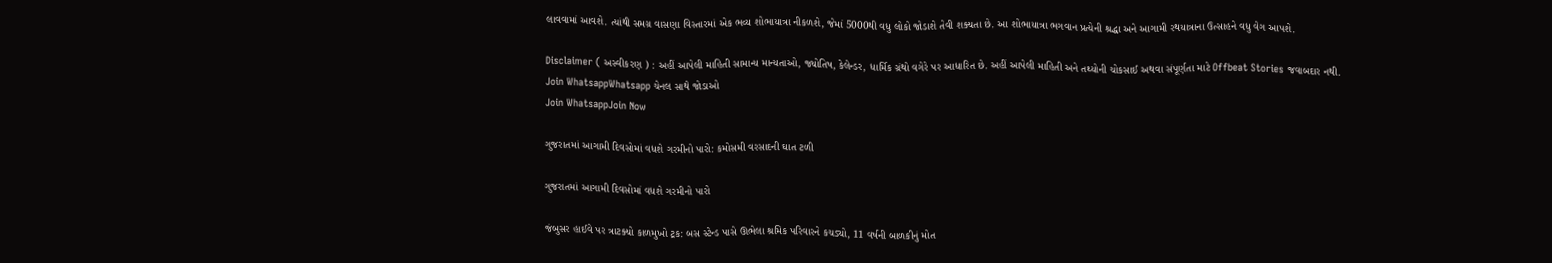લાવવામાં આવશે. ત્યાંથી સમગ્ર વાસણા વિસ્તારમાં એક ભવ્ય શોભાયાત્રા નીકળશે, જેમાં 5000થી વધુ લોકો જોડાશે તેવી શક્યતા છે. આ શોભાયાત્રા ભગવાન પ્રત્યેની શ્રદ્ધા અને આગામી રથયાત્રાના ઉત્સાહને વધુ વેગ આપશે.

Disclaimer ( અસ્વીકરણ ) : અહીં આપેલી માહિતી સામાન્ય માન્યતાઓ, જ્યોતિષ, કેલેન્ડર, ધાર્મિક ગ્રંથો વગેરે પર આધારિત છે. અહીં આપેલી માહિતી અને તથ્યોની ચોકસાઈ અથવા સંપૂર્ણતા માટે Offbeat Stories જવાબદાર નથી.
Join WhatsappWhatsapp ચેનલ સાથે જોડાઓ
Join WhatsappJoin Now

ગુજરાતમાં આગામી દિવસોમાં વધશે ગરમીનો પારો: કમોસમી વરસાદની ઘાત ટળી

ગુજરાતમાં આગામી દિવસોમાં વધશે ગરમીનો પારો

જંબુસર હાઈવે પર ત્રાટક્યો કાળમુખો ટ્રક: બસ સ્ટેન્ડ પાસે ઊભેલા શ્રમિક પરિવારને કચડ્યો, 11 વર્ષની બાળકીનું મોત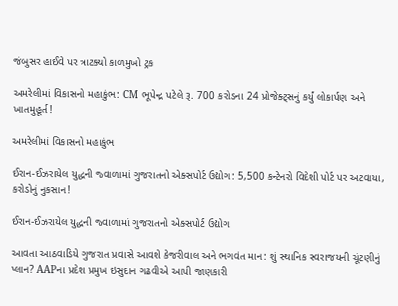જંબુસર હાઈવે પર ત્રાટક્યો કાળમુખો ટ્રક

અમરેલીમાં વિકાસનો મહાકુંભ: CM ભૂપેન્દ્ર પટેલે રૂ. 700 કરોડના 24 પ્રોજેક્ટ્સનું કર્યું લોકાર્પણ અને ખાતમુહૂર્ત!

અમરેલીમાં વિકાસનો મહાકુંભ

ઈરાન-ઈઝરાયેલ યુદ્ધની જ્વાળામાં ગુજરાતનો એક્સપોર્ટ ઉદ્યોગ: 5,500 કન્ટેનરો વિદેશી પોર્ટ પર અટવાયા, કરોડોનું નુકસાન!

ઈરાન-ઈઝરાયેલ યુદ્ધની જ્વાળામાં ગુજરાતનો એક્સપોર્ટ ઉદ્યોગ

આવતા આઠવાડિયે ગુજરાત પ્રવાસે આવશે કેજરીવાલ અને ભગવંત માન: શું સ્થાનિક સ્વરાજયની ચૂંટણીનું પ્લાન? AAPના પ્રદેશ પ્રમુખ ઇસુદાન ગઢવીએ આપી જાણકારી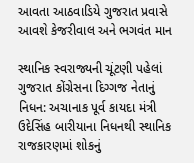આવતા આઠવાડિયે ગુજરાત પ્રવાસે આવશે કેજરીવાલ અને ભગવંત માન

સ્થાનિક સ્વરાજ્યની ચૂંટણી પહેલાં ગુજરાત કોંગ્રેસના દિગ્ગજ નેતાનું નિધન: અચાનાક પૂર્વ કાયદા મંત્રી ઉદેસિંહ બારીયાના નિધનથી સ્થાનિક રાજકારણમાં શોકનું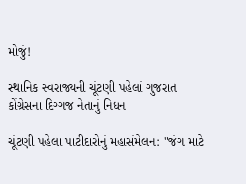મોજું!

સ્થાનિક સ્વરાજ્યની ચૂંટણી પહેલાં ગુજરાત કોંગ્રેસના દિગ્ગજ નેતાનું નિધન

ચૂંટણી પહેલા પાટીદારોનું મહાસંમેલન: "જંગ માટે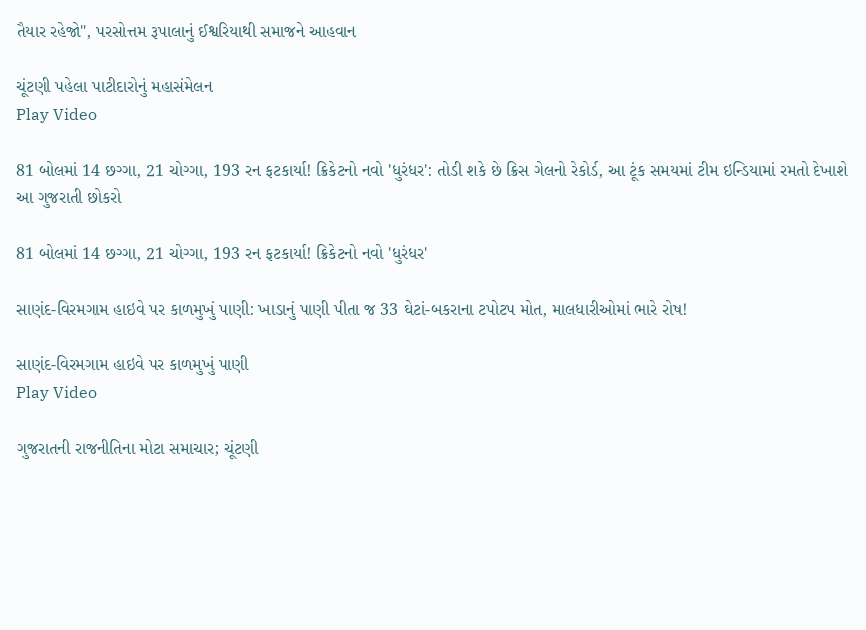તૈયાર રહેજો", પરસોત્તમ રૂપાલાનું ઈશ્વરિયાથી સમાજને આહવાન

ચૂંટણી પહેલા પાટીદારોનું મહાસંમેલન
Play Video

81 બોલમાં 14 છગ્ગા, 21 ચોગ્ગા, 193 રન ફટકાર્યા! ક્રિકેટનો નવો 'ધુરંધર': તોડી શકે છે ક્રિસ ગેલનો રેકોર્ડ, આ ટૂંક સમયમાં ટીમ ઇન્ડિયામાં રમતો દેખાશે આ ગુજરાતી છોકરો

81 બોલમાં 14 છગ્ગા, 21 ચોગ્ગા, 193 રન ફટકાર્યા! ક્રિકેટનો નવો 'ધુરંધર'

સાણંદ-વિરમગામ હાઇવે પર કાળમુખું પાણી: ખાડાનું પાણી પીતા જ 33 ઘેટાં-બકરાના ટપોટપ મોત, માલધારીઓમાં ભારે રોષ!

સાણંદ-વિરમગામ હાઇવે પર કાળમુખું પાણી
Play Video

ગુજરાતની રાજનીતિના મોટા સમાચાર; ચૂંટણી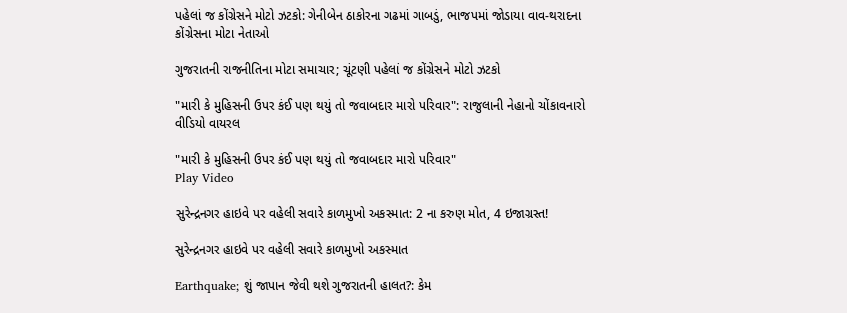પહેલાં જ કોંગ્રેસને મોટો ઝટકો: ગેનીબેન ઠાકોરના ગઢમાં ગાબડું, ભાજપમાં જોડાયા વાવ-થરાદના કોંગ્રેસના મોટા નેતાઓ

ગુજરાતની રાજનીતિના મોટા સમાચાર; ચૂંટણી પહેલાં જ કોંગ્રેસને મોટો ઝટકો

"મારી કે મુહિસની ઉપર કંઈ પણ થયું તો જવાબદાર મારો પરિવાર": રાજુલાની નેહાનો ચોંકાવનારો વીડિયો વાયરલ

"મારી કે મુહિસની ઉપર કંઈ પણ થયું તો જવાબદાર મારો પરિવાર"
Play Video

સુરેન્દ્રનગર હાઇવે પર વહેલી સવારે કાળમુખો અકસ્માત: 2 ના કરુણ મોત, 4 ઇજાગ્રસ્ત!

સુરેન્દ્રનગર હાઇવે પર વહેલી સવારે કાળમુખો અકસ્માત

Earthquake; શું જાપાન જેવી થશે ગુજરાતની હાલત?: કેમ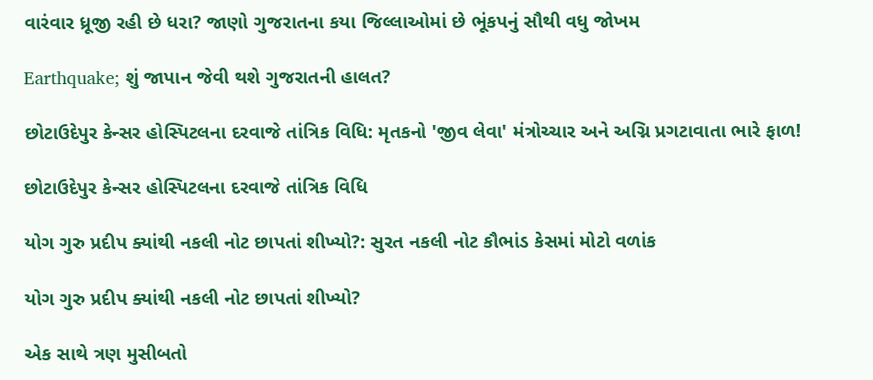વારંવાર ધ્રૂજી રહી છે ધરા? જાણો ગુજરાતના કયા જિલ્લાઓમાં છે ભૂંકપનું સૌથી વધુ જોખમ

Earthquake; શું જાપાન જેવી થશે ગુજરાતની હાલત?

છોટાઉદેપુર કેન્સર હોસ્પિટલના દરવાજે તાંત્રિક વિધિ: મૃતકનો 'જીવ લેવા' મંત્રોચ્ચાર અને અગ્નિ પ્રગટાવાતા ભારે ફાળ!

છોટાઉદેપુર કેન્સર હોસ્પિટલના દરવાજે તાંત્રિક વિધિ

યોગ ગુરુ પ્રદીપ ક્યાંથી નકલી નોટ છાપતાં શીખ્યો?: સુરત નકલી નોટ કૌભાંડ કેસમાં મોટો વળાંક

યોગ ગુરુ પ્રદીપ ક્યાંથી નકલી નોટ છાપતાં શીખ્યો?

એક સાથે ત્રણ મુસીબતો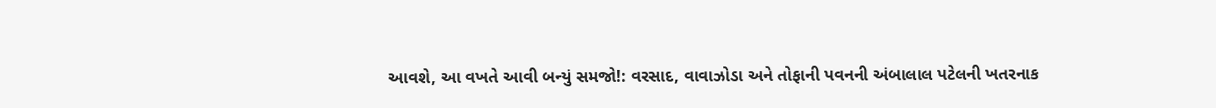આવશે, આ વખતે આવી બન્યું સમજો!: વરસાદ, વાવાઝોડા અને તોફાની પવનની અંબાલાલ પટેલની ખતરનાક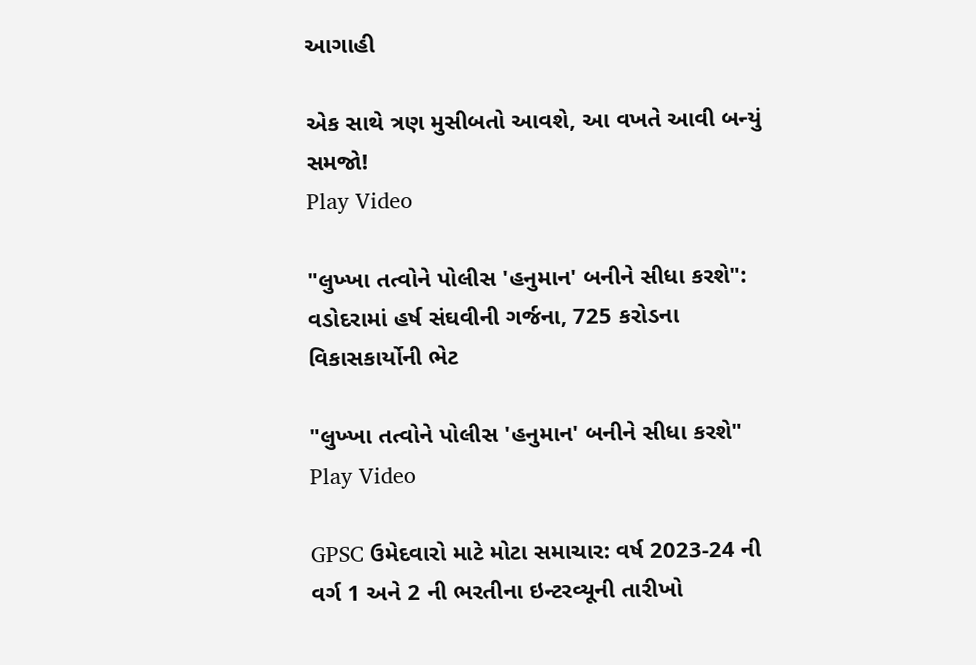આગાહી

એક સાથે ત્રણ મુસીબતો આવશે, આ વખતે આવી બન્યું સમજો!
Play Video

"લુખ્ખા તત્વોને પોલીસ 'હનુમાન' બનીને સીધા કરશે": વડોદરામાં હર્ષ સંઘવીની ગર્જના, 725 કરોડના વિકાસકાર્યોની ભેટ

"લુખ્ખા તત્વોને પોલીસ 'હનુમાન' બનીને સીધા કરશે"
Play Video

GPSC ઉમેદવારો માટે મોટા સમાચાર: વર્ષ 2023-24 ની વર્ગ 1 અને 2 ની ભરતીના ઇન્ટરવ્યૂની તારીખો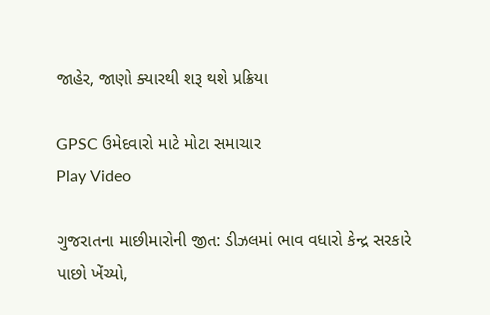જાહેર, જાણો ક્યારથી શરૂ થશે પ્રક્રિયા

GPSC ઉમેદવારો માટે મોટા સમાચાર
Play Video

ગુજરાતના માછીમારોની જીત: ડીઝલમાં ભાવ વધારો કેન્દ્ર સરકારે પાછો ખેંચ્યો,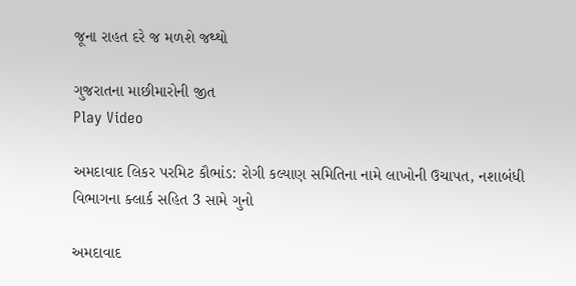જૂના રાહત દરે જ મળશે જથ્થો

ગુજરાતના માછીમારોની જીત
Play Video

અમદાવાદ લિકર પરમિટ કૌભાંડ: રોગી કલ્યાણ સમિતિના નામે લાખોની ઉચાપત, નશાબંધી વિભાગના ક્લાર્ક સહિત 3 સામે ગુનો

અમદાવાદ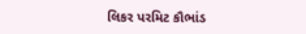લિકર પરમિટ કૌભાંડ